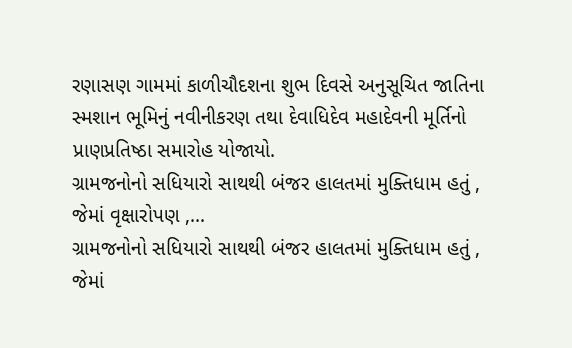રણાસણ ગામમાં કાળીચૌદશના શુભ દિવસે અનુસૂચિત જાતિના સ્મશાન ભૂમિનું નવીનીકરણ તથા દેવાધિદેવ મહાદેવની મૂર્તિનો પ્રાણપ્રતિષ્ઠા સમારોહ યોજાયો.
ગ્રામજનોનો સધિયારો સાથથી બંજર હાલતમાં મુક્તિધામ હતું , જેમાં વૃક્ષારોપણ ,...
ગ્રામજનોનો સધિયારો સાથથી બંજર હાલતમાં મુક્તિધામ હતું , જેમાં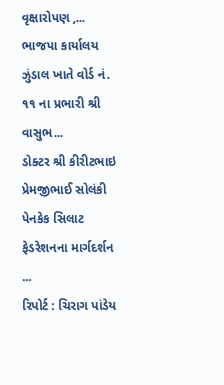વૃક્ષારોપણ ,...
ભાજપા કાર્યાલય ઝુંડાલ ખાતે વોર્ડ નં. ૧૧ ના પ્રભારી શ્રી વાસુભ...
ડોક્ટર શ્રી કીરીટભાઇ પ્રેમજીભાઈ સોલંકી પેનકેક સિલાટ ફેડરેશનના માર્ગદર્શન ...
રિપોર્ટ : ચિરાગ પાંડેય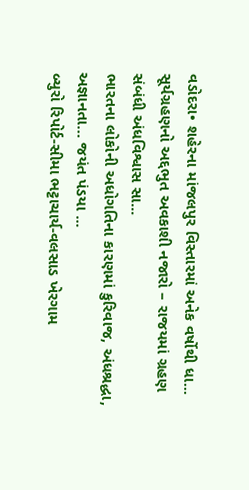વડોદરા• શહેરના માંજલપુર વિસ્તારમાં અનેક વર્ષોથી ધા...
સૂર્યગ્રહણનો અદ્દભુત અવકાશી નજારો – રાજયમાં ગ્રહણ સંબંધી અંધવિશ્વાસ સા...
ભારતના લોકોની અધોગતિના કારણમાં કુરિવાજ, અંધશ્રદ્ધા, અજ્ઞાનતા… જયંત પંડયા ...
બ્યુરો રિપોર્ટ-સીમા ભટ્ટાચાર્ય-વલસાડ ખેરગામ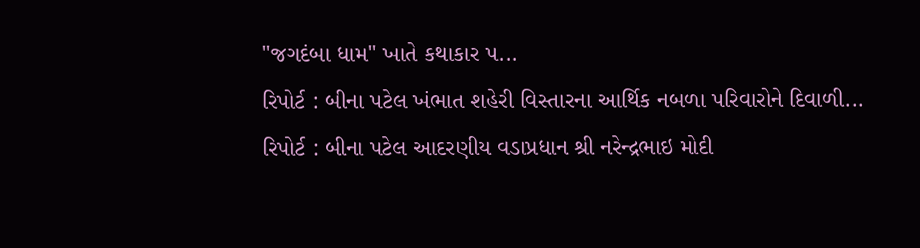"જગદંબા ધામ" ખાતે કથાકાર પ...
રિપોર્ટ : બીના પટેલ ખંભાત શહેરી વિસ્તારના આર્થિક નબળા પરિવારોને દિવાળી...
રિપોર્ટ : બીના પટેલ આદરણીય વડાપ્રધાન શ્રી નરેન્દ્રભાઇ મોદી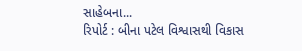સાહેબના...
રિપોર્ટ : બીના પટેલ વિશ્વાસથી વિકાસ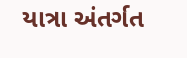યાત્રા અંતર્ગત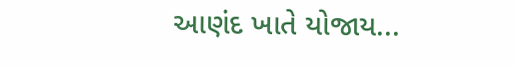આણંદ ખાતે યોજાય...